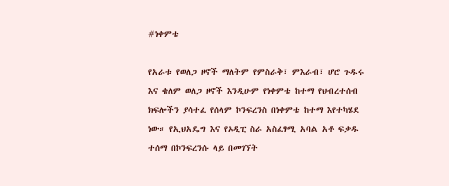#ነቀምቴ

የአራቱ የወለጋ ዞኖች ማለትም የምስራቅ፣ ምእራብ፣ ሆሮ ጉዱሩ እና ቄለም ወለጋ ዞኖች እንዲሁም የነቀምቴ ከተማ የህብረተሰብ ክፍሎችን ያሳተፈ የሰላም ኮንፍረንስ በነቀምቴ ከተማ እየተካሄደ ነው። የኢህአዴግ እና የኦዲፒ ስራ አስፈፃሚ አባል አቶ ፍቃዱ ተሰማ በኮንፍረንሱ ላይ በመገኘት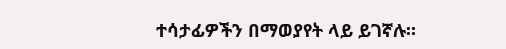ተሳታፊዎችን በማወያየት ላይ ይገኛሉ።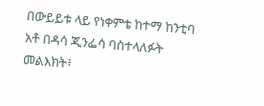በውይይቱ ላይ የነቀምቴ ከተማ ከንቲባ አቶ በዳሳ ጂንፌሳ ባስተላለፉት መልእክት፥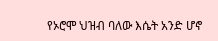የኦሮሞ ህዝብ ባለው እሴት አንድ ሆኖ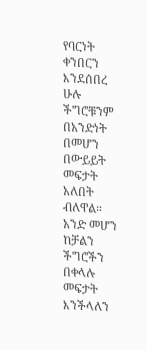የባርነት ቀንበርን እንደሰበረ ሁሉ ችግሮቹንም በአንድነት በመሆን በውይይት መፍታት አለበት ብለዋል። አንድ መሆን ከቻልን ችግሮችን በቀላሉ መፍታት እንችላለን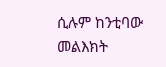ሲሉም ከንቲባው መልእክት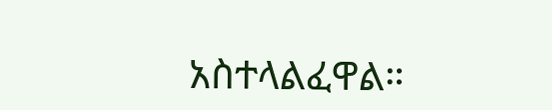አስተላልፈዋል።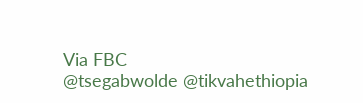Via FBC
@tsegabwolde @tikvahethiopia